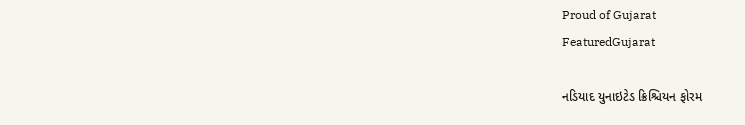Proud of Gujarat
FeaturedGujarat

નડિયાદ યુનાઇટેડ ક્રિશ્ચિયન ફોરમ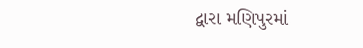દ્વારા મણિપુરમાં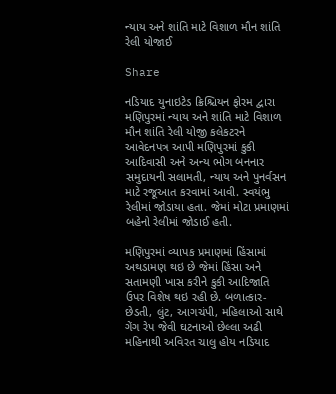ન્યાય અને શાંતિ માટે વિશાળ મૌન શાંતિ રેલી યોજાઈ

Share

નડિયાદ યુનાઇટેડ ક્રિશ્ચિયન ફોરમ દ્વારા મણિપુરમાં ન્યાય અને શાંતિ માટે વિશાળ મૌન શાંતિ રેલી યોજી કલેકટરને આવેદનપત્ર આપી મણિપુરમાં કુકી આદિવાસી અને અન્ય ભોગ બનનાર સમુદાયની સલામતી, ન્યાય અને પુનર્વસન માટે રજૂઆત કરવામાં આવી. સ્વયંભુ રેલીમાં જોડાયા હતા. જેમાં મોટા પ્રમાણમાં બહેનો રેલીમાં જોડાઈ હતી.

મણિપુરમાં વ્યાપક પ્રમાણમાં હિંસામાં અથડામણ થઇ છે જેમાં હિંસા અને સતામણી ખાસ કરીને કુકી આદિજાતિ ઉપર વિશેષ થઇ રહી છે. બળાત્કાર-છેડતી, લુંટ, આગચંપી, મહિલાઓ સાથે ગેંગ રેપ જેવી ઘટનાઓ છેલ્લા અઢી મહિનાથી અવિરત ચાલુ હોય નડિયાદ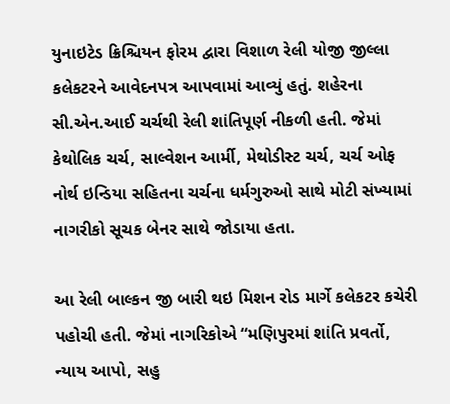યુનાઇટેડ ક્રિશ્ચિયન ફોરમ દ્વારા વિશાળ રેલી યોજી જીલ્લા કલેકટરને આવેદનપત્ર આપવામાં આવ્યું હતું. શહેરના સી.એન.આઈ ચર્ચથી રેલી શાંતિપૂર્ણ નીકળી હતી. જેમાં કેથોલિક ચર્ચ, સાલ્વેશન આર્મી, મેથોડીસ્ટ ચર્ચ, ચર્ચ ઓફ નોર્થ ઇન્ડિયા સહિતના ચર્ચના ધર્મગુરુઓ સાથે મોટી સંખ્યામાં નાગરીકો સૂચક બેનર સાથે જોડાયા હતા.

આ રેલી બાલ્કન જી બારી થઇ મિશન રોડ માર્ગે કલેકટર કચેરી પહોચી હતી. જેમાં નાગરિકોએ “મણિપુરમાં શાંતિ પ્રવર્તો, ન્યાય આપો, સહુ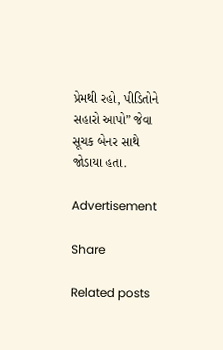પ્રેમથી રહો, પીડિતોને સહારો આપો” જેવા સૂચક બેનર સાથે જોડાયા હતા.

Advertisement

Share

Related posts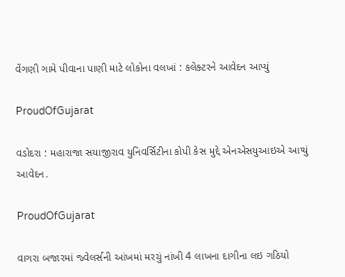વેંગણી ગામે પીવાના પાણી માટે લોકોના વલખાં : કલેક્ટરને આવેદન આપ્યું

ProudOfGujarat

વડોદરા : મહારાજા સયાજીરાવ યુનિવર્સિટીના કોપી કેસ મુદ્દે એનએસયુઆઇએ આપ્યું આવેદન.

ProudOfGujarat

વાગરા બજારમાં જ્વેલર્સની આંખમાં મરચું નાંખી 4 લાખના દાગીના લઇ ગઠિયો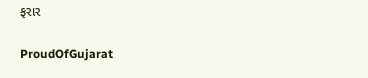ફરાર

ProudOfGujarat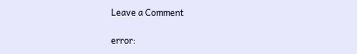Leave a Comment

error: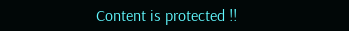Content is protected !!